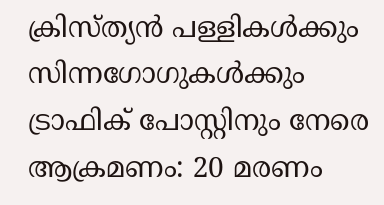ക്രിസ്ത്യന്‍ പള്ളികള്‍ക്കും സിന്നഗോഗുകള്‍ക്കും ട്രാഫിക് പോസ്റ്റിനും നേരെ ആക്രമണം: 20 മരണം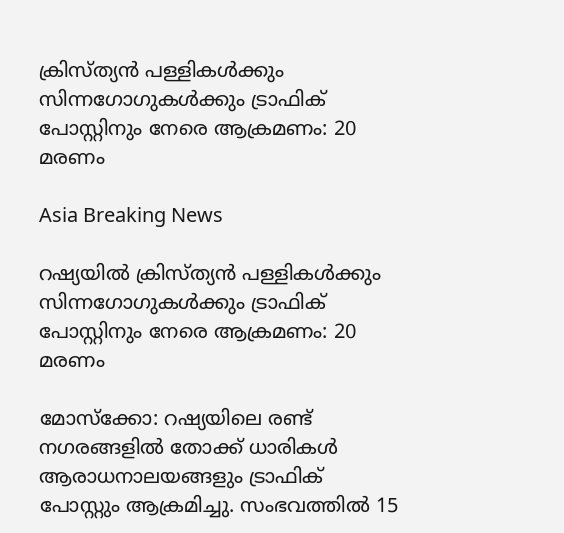ക്രിസ്ത്യന്‍ പള്ളികള്‍ക്കും സിന്നഗോഗുകള്‍ക്കും ട്രാഫിക് പോസ്റ്റിനും നേരെ ആക്രമണം: 20 മരണം

Asia Breaking News

റഷ്യയില്‍ ക്രിസ്ത്യന്‍ പള്ളികള്‍ക്കും സിന്നഗോഗുകള്‍ക്കും ട്രാഫിക് പോസ്റ്റിനും നേരെ ആക്രമണം: 20 മരണം

മോസ്ക്കോ: റഷ്യയിലെ രണ്ട് നഗരങ്ങളില്‍ തോക്ക് ധാരികള്‍ ആരാധനാലയങ്ങളും ട്രാഫിക് പോസ്റ്റും ആക്രമിച്ചു. സംഭവത്തില്‍ 15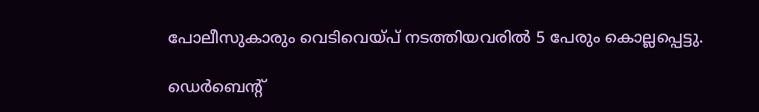പോലീസുകാരും വെടിവെയ്പ് നടത്തിയവരില്‍ 5 പേരും കൊല്ലപ്പെട്ടു.

ഡെര്‍ബെന്റ്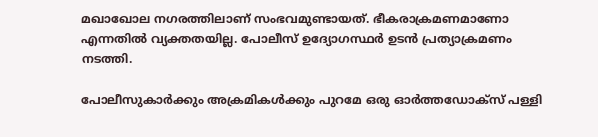മഖാഖോല നഗരത്തിലാണ് സംഭവമുണ്ടായത്. ഭീകരാക്രമണമാണോ എന്നതില്‍ വ്യക്തതയില്ല. പോലീസ് ഉദ്യോഗസ്ഥര്‍ ഉടന്‍ പ്രത്യാക്രമണം നടത്തി.

പോലീസുകാര്‍ക്കും അക്രമികള്‍ക്കും പുറമേ ഒരു ഓര്‍ത്തഡോക്സ് പള്ളി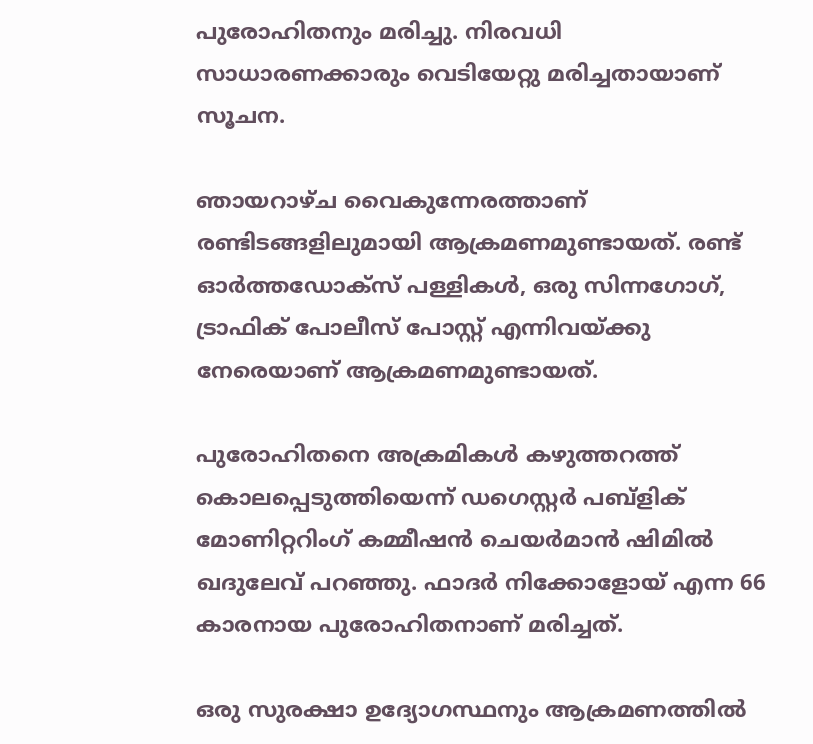പുരോഹിതനും മരിച്ചു. നിരവധി സാധാരണക്കാരും വെടിയേറ്റു മരിച്ചതായാണ് സൂചന.

ഞായറാഴ്ച വൈകുന്നേരത്താണ് രണ്ടിടങ്ങളിലുമായി ആക്രമണമുണ്ടായത്. രണ്ട് ഓര്‍ത്തഡോക്സ് പള്ളികള്‍, ഒരു സിന്നഗോഗ്, ട്രാഫിക് പോലീസ് പോസ്റ്റ് എന്നിവയ്ക്കു നേരെയാണ് ആക്രമണമുണ്ടായത്.

പുരോഹിതനെ അക്രമികള്‍ കഴുത്തറത്ത് കൊലപ്പെടുത്തിയെന്ന് ഡഗെസ്റ്റര്‍ പബ്ളിക് മോണിറ്ററിംഗ് കമ്മീഷന്‍ ചെയര്‍മാന്‍ ഷിമില്‍ ഖദുലേവ് പറഞ്ഞു. ഫാദര്‍ നിക്കോളോയ് എന്ന 66 കാരനായ പുരോഹിതനാണ് മരിച്ചത്.

ഒരു സുരക്ഷാ ഉദ്യോഗസ്ഥനും ആക്രമണത്തില്‍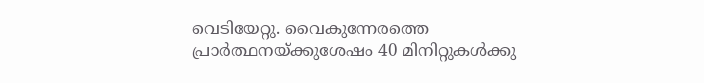വെടിയേറ്റു. വൈകുന്നേരത്തെ പ്രാര്‍ത്ഥനയ്ക്കുശേഷം 40 മിനിറ്റുകള്‍ക്കു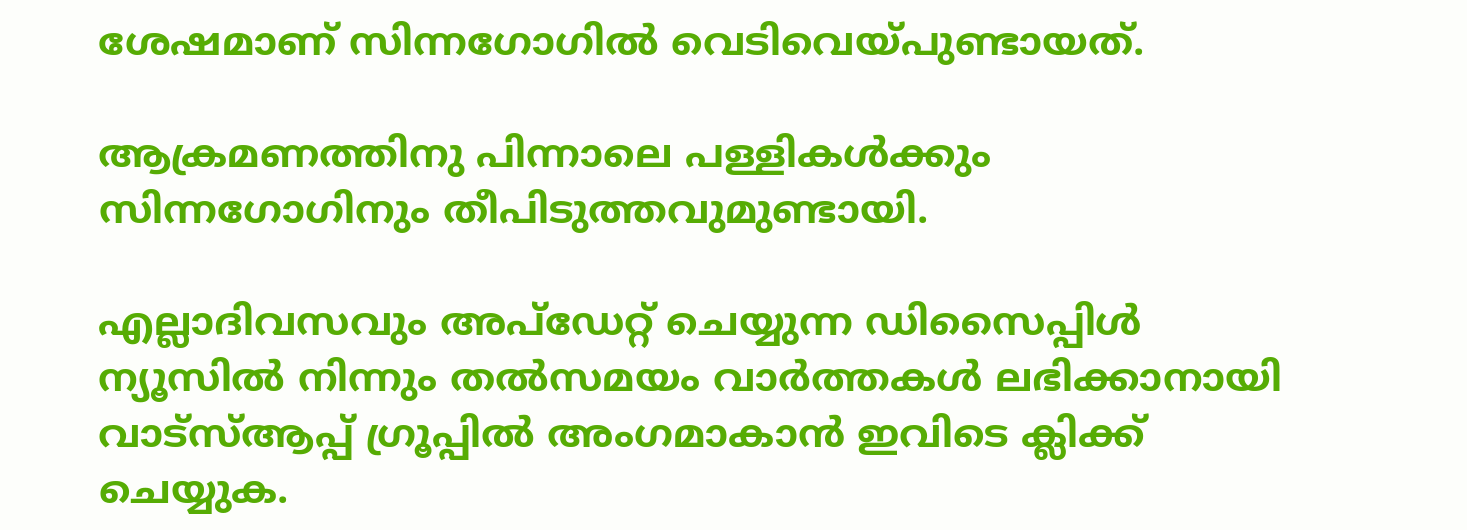ശേഷമാണ് സിന്നഗോഗില്‍ വെടിവെയ്പുണ്ടായത്.

ആക്രമണത്തിനു പിന്നാലെ പള്ളികള്‍ക്കും സിന്നഗോഗിനും തീപിടുത്തവുമുണ്ടായി.

എല്ലാദിവസവും അപ്ഡേറ്റ് ചെയ്യുന്ന ഡിസൈപ്പിൾ ന്യൂസിൽ നിന്നും തൽസമയം വാർത്തകൾ ലഭിക്കാനായി വാട്സ്ആപ്പ് ഗ്രൂപ്പിൽ അംഗമാകാൻ ഇവിടെ ക്ലിക്ക് ചെയ്യുക.